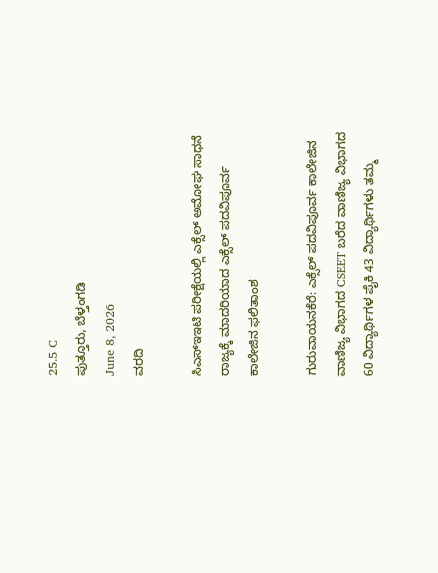25.5 C
ಪುತ್ತೂರು, ಬೆಳ್ತಂಗಡಿ
June 8, 2026
ವರದಿ

ಸಿಎಸ್ಇಇಟಿ ಪರೀಕ್ಷೆಯಲ್ಲಿ ಎಕ್ಸೆಲ್ ಅಮೋಘ ಸಾಧನೆ ರಾಜ್ಯಕ್ಕೆ ಮಾದರಿಯಾದ ಎಕ್ಸೆಲ್ ಪದವಿಪೂರ್ವ ಕಾಲೇಜಿನ ಫಲಿತಾಂಶ

ಗುರುವಾಯನಕೆರೆ: ಎಕ್ಸೆಲ್ ಪದವಿಪೂರ್ವ ಕಾಲೇಜಿನ ವಾಣಿಜ್ಯ ವಿಭಾಗದ CSEET ಬರೆದ ವಾಣಿಜ್ಯ ವಿಭಾಗದ 60 ವಿದ್ಯಾರ್ಥಿಗಳ ಪೈಕಿ 43 ವಿದ್ಯಾರ್ಥಿಗಳು ತಮ್ಮ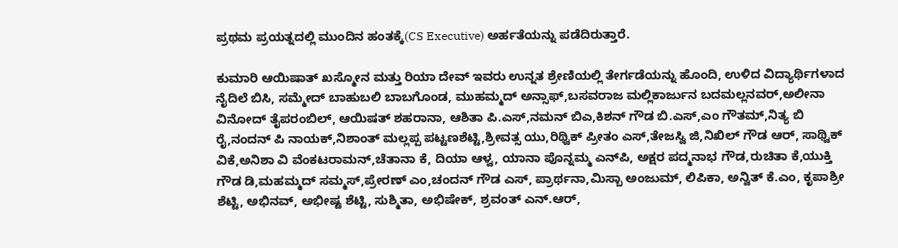ಪ್ರಥಮ ಪ್ರಯತ್ನದಲ್ಲಿ ಮುಂದಿನ ಹಂತಕ್ಕೆ(CS Executive) ಅರ್ಹತೆಯನ್ನು ಪಡೆದಿರುತ್ತಾರೆ.

ಕುಮಾರಿ ಆಯಿಷಾತ್ ಖಸ್ಮೋನ ಮತ್ತು ರಿಯಾ ದೇವ್ ಇವರು ಉನ್ನತ ಶ್ರೇಣಿಯಲ್ಲಿ ತೇರ್ಗಡೆಯನ್ನು ಹೊಂದಿ, ಉಳಿದ ವಿದ್ಯಾರ್ಥಿಗಳಾದ ನೈದಿಲೆ ಬಿಸಿ, ಸಮ್ಮೇದ್ ಬಾಹುಬಲಿ ಬಾಬಗೊಂಡ, ಮುಹಮ್ಮದ್ ಅನ್ಸಾಫ್,ಬಸವರಾಜ ಮಲ್ಲಿಕಾರ್ಜುನ ಬದಮಲ್ಲನವರ್,ಅಲೀನಾ ವಿನೋದ್ ತೈಪರಂಬಿಲ್, ಆಯಿಷತ್ ಶಹರಾನಾ, ಆಶಿತಾ ಪಿ.ಎಸ್,ನಮನ್ ಬಿಎ,ಕಿಶನ್ ಗೌಡ ಬಿ.ಎಸ್,ಎಂ ಗೌತಮ್,ನಿತ್ಯ ಬಿ ರೈ,ನಂದನ್ ಪಿ ನಾಯಕ್,ನಿಶಾಂತ್ ಮಲ್ಲಪ್ಪ ಪಟ್ಟಣಶೆಟ್ಟಿ,ಶ್ರೀವತ್ಸ ಯು,ರಿಥ್ವಿಕ್ ಪ್ರೀತಂ ಎಸ್,ತೇಜಸ್ವಿ ಜಿ,ನಿಖಿಲ್ ಗೌಡ ಆರ್, ಸಾಥ್ವಿಕ್ ವಿಕೆ,ಅನಿಶಾ ವಿ ವೆಂಕಟರಾಮನ್,ಚೆತಾನಾ ಕೆ, ದಿಯಾ ಆಳ್ವ, ಯಾನಾ ಪೊನ್ನಮ್ಮ ಎನ್‌ಪಿ, ಅಕ್ಷರ ಪದ್ಮನಾಭ ಗೌಡ,ರುಚಿತಾ ಕೆ,ಯುಕ್ತಿ ಗೌಡ ಡಿ,ಮಹಮ್ಮದ್ ಸಮ್ಮಸ್,ಪ್ರೇರಣ್ ಎಂ,ಚಂದನ್ ಗೌಡ ಎಸ್, ಪ್ರಾರ್ಥನಾ,ಮಿಸ್ಬಾ ಅಂಜುಮ್, ಲಿಪಿಕಾ, ಅನ್ವಿತ್ ಕೆ.ಎಂ, ಕೃಪಾಶ್ರೀ ಶೆಟ್ಟಿ, ಅಭಿನವ್, ಅಭೀಷ್ಟ ಶೆಟ್ಟಿ, ಸುಶ್ಮಿತಾ, ಅಭಿಷೇಕ್, ಶ್ರವಂತ್ ಎನ್.ಆರ್,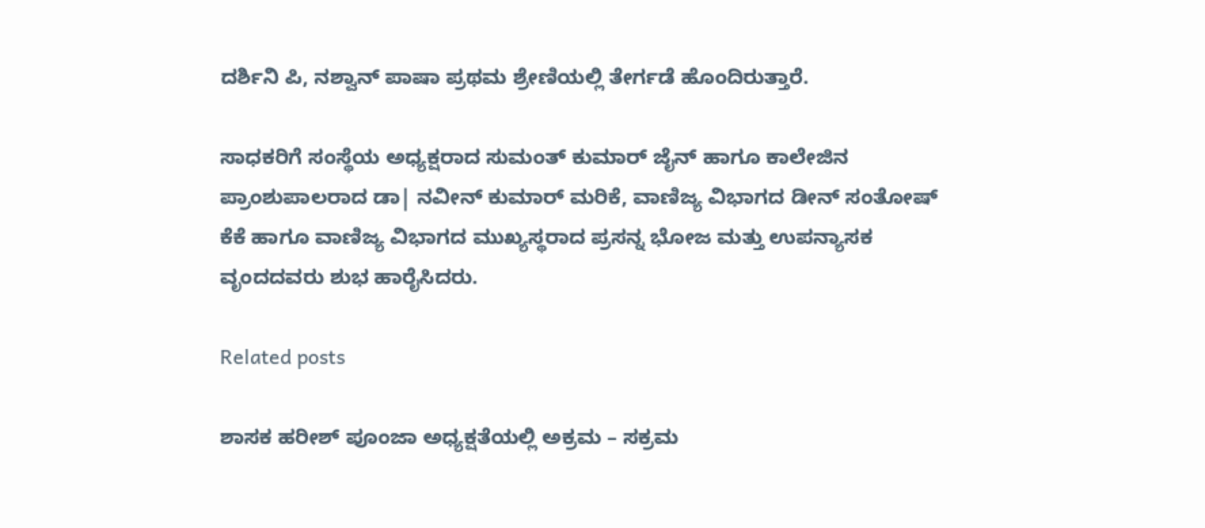ದರ್ಶಿನಿ ಪಿ, ನಶ್ವಾನ್ ಪಾಷಾ ಪ್ರಥಮ ಶ್ರೇಣಿಯಲ್ಲಿ ತೇರ್ಗಡೆ ಹೊಂದಿರುತ್ತಾರೆ.

ಸಾಧಕರಿಗೆ ಸಂಸ್ಥೆಯ ಅಧ್ಯಕ್ಷರಾದ ಸುಮಂತ್ ಕುಮಾರ್ ಜೈನ್ ಹಾಗೂ ಕಾಲೇಜಿನ ಪ್ರಾಂಶುಪಾಲರಾದ ಡಾ| ನವೀನ್ ಕುಮಾರ್ ಮರಿಕೆ, ವಾಣಿಜ್ಯ ವಿಭಾಗದ ಡೀನ್ ಸಂತೋಷ್ ಕೆಕೆ ಹಾಗೂ ವಾಣಿಜ್ಯ ವಿಭಾಗದ ಮುಖ್ಯಸ್ಥರಾದ ಪ್ರಸನ್ನ ಭೋಜ ಮತ್ತು ಉಪನ್ಯಾಸಕ ವೃಂದದವರು ಶುಭ ಹಾರೈಸಿದರು.

Related posts

ಶಾಸಕ ಹರೀಶ್ ಪೂಂಜಾ ಅಧ್ಯಕ್ಷತೆಯಲ್ಲಿ ಅಕ್ರಮ – ಸಕ್ರಮ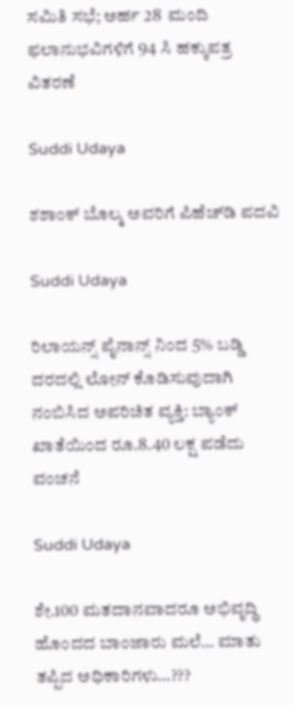ಸಮಿತಿ ಸಭೆ; ಅರ್ಹ 28  ಮಂದಿ  ಫಲಾನುಭವಿಗಳಿಗೆ 94 ಸಿ ಹಕ್ಕುಪತ್ರ  ವಿತರಣೆ

Suddi Udaya

ಶಶಾಂಕ್ ಬೊಲ್ಮ ಅವರಿಗೆ ಪಿಹೆಚ್‌‌ಡಿ ಪದವಿ

Suddi Udaya

ರಿಲಾಯನ್ಸ್ ಪೈನಾನ್ಸ್ ನಿಂದ 5% ಬಡ್ಡಿ ದರದಲ್ಲಿ ಲೋನ್ ಕೊಡಿಸುವುದಾಗಿ ನಂಬಿಸಿದ ಅಪರಿಚಿತ ವ್ಯಕ್ತಿ: ಬ್ಯಾಂಕ್ ಖಾತೆಯಿಂದ ರೂ.8.40 ಲಕ್ಷ ಪಡೆದು ವಂಚನೆ

Suddi Udaya

ಶೇ.100 ಮತದಾನವಾದರೂ ಅಭಿವೃದ್ಧಿ ಹೊಂದದ ಬಾಂಜಾರು ಮಲೆ… ಮಾತು ತಪ್ಪಿದ ಅಧಿಕಾರಿಗಳು…???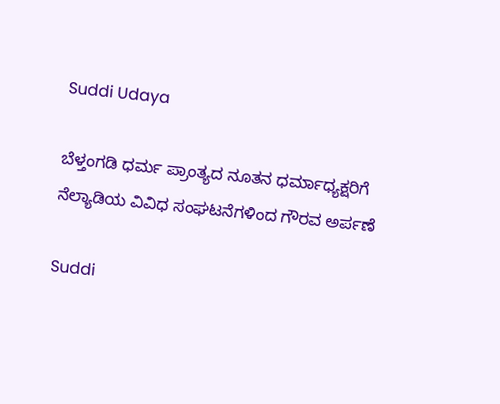Suddi Udaya

ಬೆಳ್ತಂಗಡಿ ಧರ್ಮ ಪ್ರಾಂತ್ಯದ ನೂತನ ಧರ್ಮಾಧ್ಯಕ್ಷರಿಗೆ ನೆಲ್ಯಾಡಿಯ ವಿವಿಧ ಸಂಘಟನೆಗಳಿಂದ ಗೌರವ ಅರ್ಪಣೆ

Suddi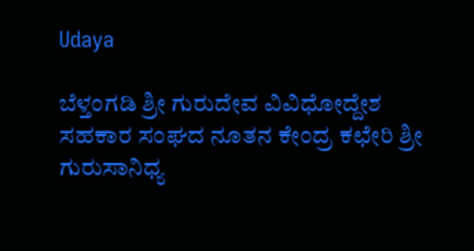Udaya

ಬೆಳ್ತಂಗಡಿ ಶ್ರೀ ಗುರುದೇವ ವಿವಿಧೋದ್ದೇಶ ಸಹಕಾರ ಸಂಘದ ನೂತನ ಕೇಂದ್ರ ಕಛೇರಿ ಶ್ರೀ ಗುರುಸಾನಿಧ್ಯ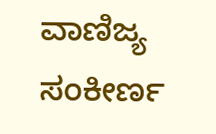ವಾಣಿಜ್ಯ ಸಂಕೀರ್ಣ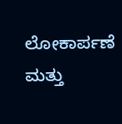ಲೋಕಾರ್ಪಣೆ ಮತ್ತು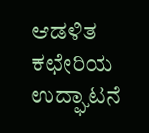ಆಡಳಿತ ಕಛೇರಿಯ ಉದ್ಘಾಟನೆ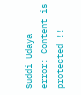Suddi Udaya
error: Content is protected !!